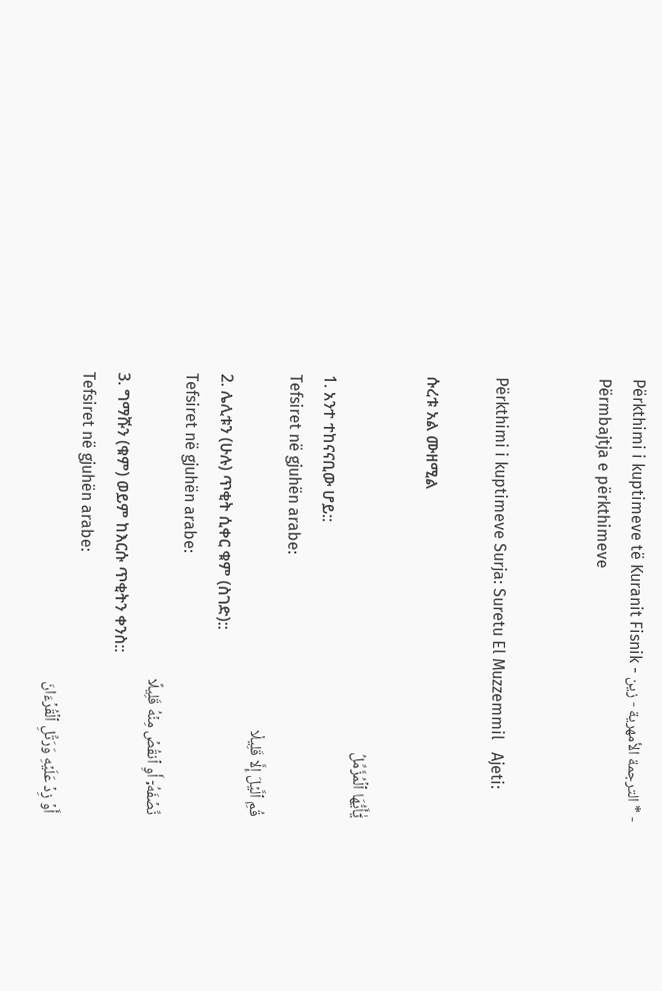Përkthimi i kuptimeve të Kuranit Fisnik - الترجمة الأمهرية - زين * - Përmbajtja e përkthimeve


Përkthimi i kuptimeve Surja: Suretu El Muzzemmil   Ajeti:

ሱረቱ አል ሙዘሚል

يَٰٓأَيُّهَا ٱلۡمُزَّمِّلُ
1. አንተ ተከናናቢው ሆይ::
Tefsiret në gjuhën arabe:
قُمِ ٱلَّيۡلَ إِلَّا قَلِيلٗا
2. ሌሊቱን (ሁሉ) ጥቂት ሲቀር ቁም (ስገድ)::
Tefsiret në gjuhën arabe:
نِّصۡفَهُۥٓ أَوِ ٱنقُصۡ مِنۡهُ قَلِيلًا
3. ግማሹን (ቁም) ወይም ከእርሱ ጥቂትን ቀንስ::
Tefsiret në gjuhën arabe:
أَوۡ زِدۡ عَلَيۡهِ وَرَتِّلِ ٱلۡقُرۡءَانَ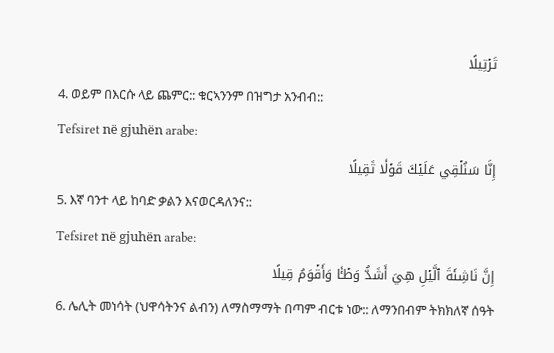تَرۡتِيلًا
4. ወይም በእርሱ ላይ ጨምር:: ቁርኣንንም በዝግታ አንብብ::
Tefsiret në gjuhën arabe:
إِنَّا سَنُلۡقِي عَلَيۡكَ قَوۡلٗا ثَقِيلًا
5. እኛ ባንተ ላይ ከባድ ቃልን እናወርዳለንና::
Tefsiret në gjuhën arabe:
إِنَّ نَاشِئَةَ ٱلَّيۡلِ هِيَ أَشَدُّ وَطۡـٔٗا وَأَقۡوَمُ قِيلًا
6. ሌሊት መነሳት (ህዋሳትንና ልብን) ለማስማማት በጣም ብርቱ ነው:: ለማንበብም ትክክለኛ ሰዓት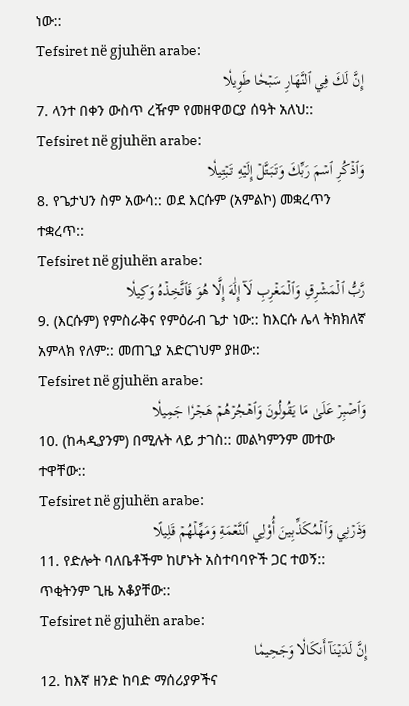ነው::
Tefsiret në gjuhën arabe:
إِنَّ لَكَ فِي ٱلنَّهَارِ سَبۡحٗا طَوِيلٗا
7. ላንተ በቀን ውስጥ ረዥም የመዘዋወርያ ሰዓት አለህ::
Tefsiret në gjuhën arabe:
وَٱذۡكُرِ ٱسۡمَ رَبِّكَ وَتَبَتَّلۡ إِلَيۡهِ تَبۡتِيلٗا
8. የጌታህን ስም አውሳ:: ወደ እርሱም (አምልኮ) መቋረጥን ተቋረጥ::
Tefsiret në gjuhën arabe:
رَّبُّ ٱلۡمَشۡرِقِ وَٱلۡمَغۡرِبِ لَآ إِلَٰهَ إِلَّا هُوَ فَٱتَّخِذۡهُ وَكِيلٗا
9. (እርሱም) የምስራቅና የምዕራብ ጌታ ነው:: ከእርሱ ሌላ ትክክለኛ አምላክ የለም:: መጠጊያ አድርገህም ያዘው::
Tefsiret në gjuhën arabe:
وَٱصۡبِرۡ عَلَىٰ مَا يَقُولُونَ وَٱهۡجُرۡهُمۡ هَجۡرٗا جَمِيلٗا
10. (ከሓዲያንም) በሚሉት ላይ ታገስ:: መልካምንም መተው ተዋቸው::
Tefsiret në gjuhën arabe:
وَذَرۡنِي وَٱلۡمُكَذِّبِينَ أُوْلِي ٱلنَّعۡمَةِ وَمَهِّلۡهُمۡ قَلِيلًا
11. የድሎት ባለቤቶችም ከሆኑት አስተባባዮች ጋር ተወኝ:: ጥቂትንም ጊዜ አቆያቸው::
Tefsiret në gjuhën arabe:
إِنَّ لَدَيۡنَآ أَنكَالٗا وَجَحِيمٗا
12. ከእኛ ዘንድ ከባድ ማሰሪያዎችና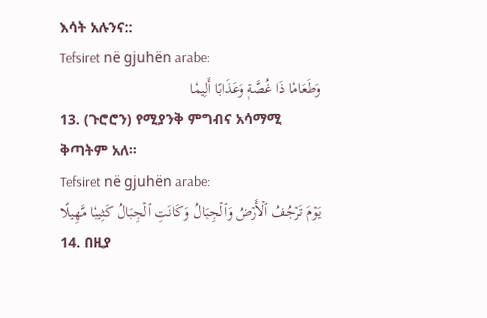እሳት አሉንና::
Tefsiret në gjuhën arabe:
وَطَعَامٗا ذَا غُصَّةٖ وَعَذَابًا أَلِيمٗا
13. (ጉሮሮን) የሚያንቅ ምግብና አሳማሚ ቅጣትም አለ።
Tefsiret në gjuhën arabe:
يَوۡمَ تَرۡجُفُ ٱلۡأَرۡضُ وَٱلۡجِبَالُ وَكَانَتِ ٱلۡجِبَالُ كَثِيبٗا مَّهِيلًا
14. በዚያ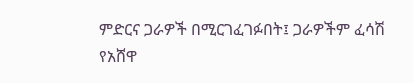ምድርና ጋራዎች በሚርገፈገፉበት፤ ጋራዎችም ፈሳሽ የአሸዋ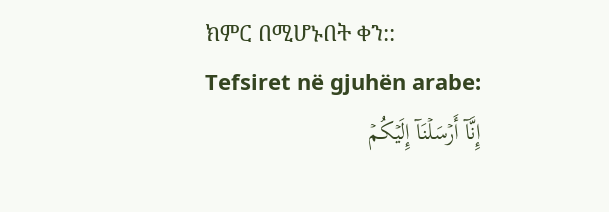ክምር በሚሆኑበት ቀን::
Tefsiret në gjuhën arabe:
إِنَّآ أَرۡسَلۡنَآ إِلَيۡكُمۡ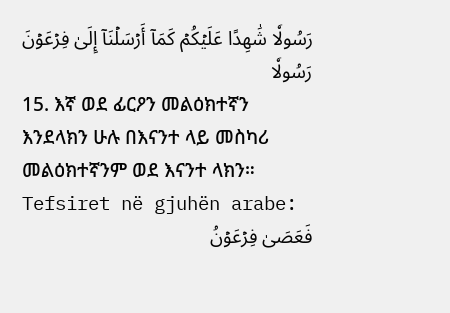رَسُولٗا شَٰهِدًا عَلَيۡكُمۡ كَمَآ أَرۡسَلۡنَآ إِلَىٰ فِرۡعَوۡنَ رَسُولٗا
15. እኛ ወደ ፊርዖን መልዕክተኛን እንደላክን ሁሉ በእናንተ ላይ መስካሪ መልዕክተኛንም ወደ እናንተ ላክን።
Tefsiret në gjuhën arabe:
فَعَصَىٰ فِرۡعَوۡنُ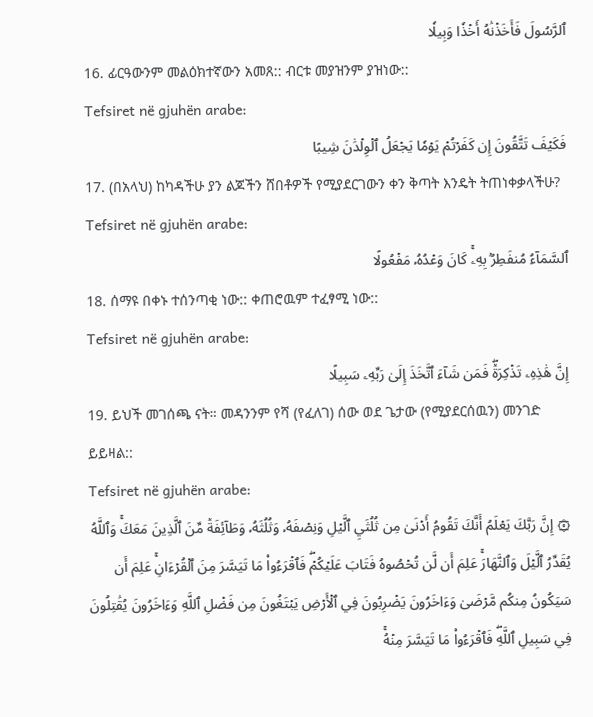ٱلرَّسُولَ فَأَخَذۡنَٰهُ أَخۡذٗا وَبِيلٗا
16. ፊርዓውንም መልዕክተኛውን አመጸ:: ብርቱ መያዝንም ያዝነው::
Tefsiret në gjuhën arabe:
فَكَيۡفَ تَتَّقُونَ إِن كَفَرۡتُمۡ يَوۡمٗا يَجۡعَلُ ٱلۡوِلۡدَٰنَ شِيبًا
17. (በአላህ) ከካዳችሁ ያን ልጆችን ሸበቶዎች የሚያደርገውን ቀን ቅጣት እንዴት ትጠነቀቃላችሁ?
Tefsiret në gjuhën arabe:
ٱلسَّمَآءُ مُنفَطِرُۢ بِهِۦۚ كَانَ وَعۡدُهُۥ مَفۡعُولًا
18. ሰማዩ በቀኑ ተሰንጣቂ ነው:: ቀጠሮዉም ተፈፃሚ ነው::
Tefsiret në gjuhën arabe:
إِنَّ هَٰذِهِۦ تَذۡكِرَةٞۖ فَمَن شَآءَ ٱتَّخَذَ إِلَىٰ رَبِّهِۦ سَبِيلًا
19. ይህች መገሰጫ ናት። መዳንንም የሻ (የፈለገ) ሰው ወደ ጌታው (የሚያደርሰዉን) መንገድ ይይዛል::
Tefsiret në gjuhën arabe:
۞ إِنَّ رَبَّكَ يَعۡلَمُ أَنَّكَ تَقُومُ أَدۡنَىٰ مِن ثُلُثَيِ ٱلَّيۡلِ وَنِصۡفَهُۥ وَثُلُثَهُۥ وَطَآئِفَةٞ مِّنَ ٱلَّذِينَ مَعَكَۚ وَٱللَّهُ يُقَدِّرُ ٱلَّيۡلَ وَٱلنَّهَارَۚ عَلِمَ أَن لَّن تُحۡصُوهُ فَتَابَ عَلَيۡكُمۡۖ فَٱقۡرَءُواْ مَا تَيَسَّرَ مِنَ ٱلۡقُرۡءَانِۚ عَلِمَ أَن سَيَكُونُ مِنكُم مَّرۡضَىٰ وَءَاخَرُونَ يَضۡرِبُونَ فِي ٱلۡأَرۡضِ يَبۡتَغُونَ مِن فَضۡلِ ٱللَّهِ وَءَاخَرُونَ يُقَٰتِلُونَ فِي سَبِيلِ ٱللَّهِۖ فَٱقۡرَءُواْ مَا تَيَسَّرَ مِنۡهُۚ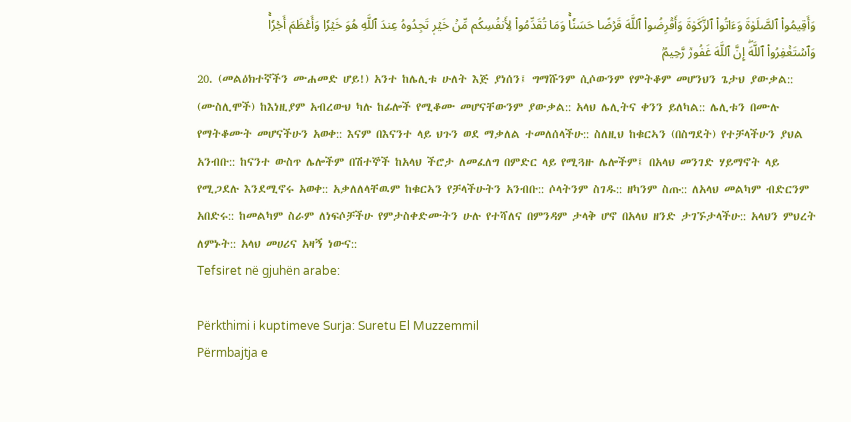وَأَقِيمُواْ ٱلصَّلَوٰةَ وَءَاتُواْ ٱلزَّكَوٰةَ وَأَقۡرِضُواْ ٱللَّهَ قَرۡضًا حَسَنٗاۚ وَمَا تُقَدِّمُواْ لِأَنفُسِكُم مِّنۡ خَيۡرٖ تَجِدُوهُ عِندَ ٱللَّهِ هُوَ خَيۡرٗا وَأَعۡظَمَ أَجۡرٗاۚ وَٱسۡتَغۡفِرُواْ ٱللَّهَۖ إِنَّ ٱللَّهَ غَفُورٞ رَّحِيمُۢ
20. (መልዕክተኛችን ሙሐመድ ሆይ!) አንተ ከሌሊቱ ሁለት እጅ ያነሰን፤ ግማሹንም ሲሶውንም የምትቆም መሆንህን ጌታህ ያውቃል:: (ሙስሊሞች) ከእነዚያም አብረውህ ካሉ ከፊሎች የሚቆሙ መሆናቸውንም ያውቃል:: አላህ ሌሊትና ቀንን ይለካል:: ሌሊቱን በሙሉ የማትቆሙት መሆናችሁን አወቀ:: እናም በእናንተ ላይ ህጉን ወደ ማቃለል ተመለሰላችሁ:: ስለዚህ ከቁርኣን (በስግደት) የተቻላችሁን ያህል አንብቡ:: ከናንተ ውስጥ ሌሎችም በሽተኞች ከአላህ ችሮታ ለመፈለግ በምድር ላይ የሚጓዙ ሌሎችም፤ በአላህ መንገድ ሃይማኖት ላይ የሚጋደሉ እንደሚኖሩ አወቀ:: አቃለለላቸዉም ከቁርኣን የቻላችሁትን አንብቡ:: ሶላትንም ስገዱ:: ዘካንም ስጡ:: ለአላህ መልካም ብድርንም አበድሩ:: ከመልካም ስራም ለነፍሶቻችሁ የምታስቀድሙትን ሁሉ የተሻለና በምንዳም ታላቅ ሆኖ በአላህ ዘንድ ታገኙታላችሁ:: አላህን ምህረት ለምኑት:: አላህ መሀሪና አዛኝ ነውና::
Tefsiret në gjuhën arabe:

Përkthimi i kuptimeve Surja: Suretu El Muzzemmil
Përmbajtja e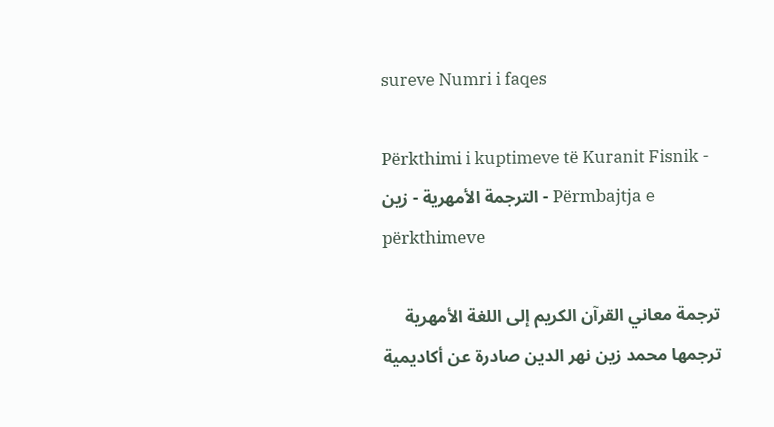sureve Numri i faqes

Përkthimi i kuptimeve të Kuranit Fisnik - الترجمة الأمهرية - زين - Përmbajtja e përkthimeve

ترجمة معاني القرآن الكريم إلى اللغة الأمهرية ترجمها محمد زين نهر الدين صادرة عن أكاديمية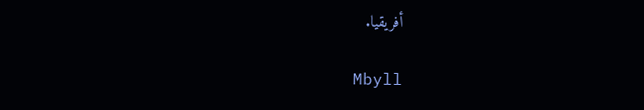أفريقيا.

Mbyll